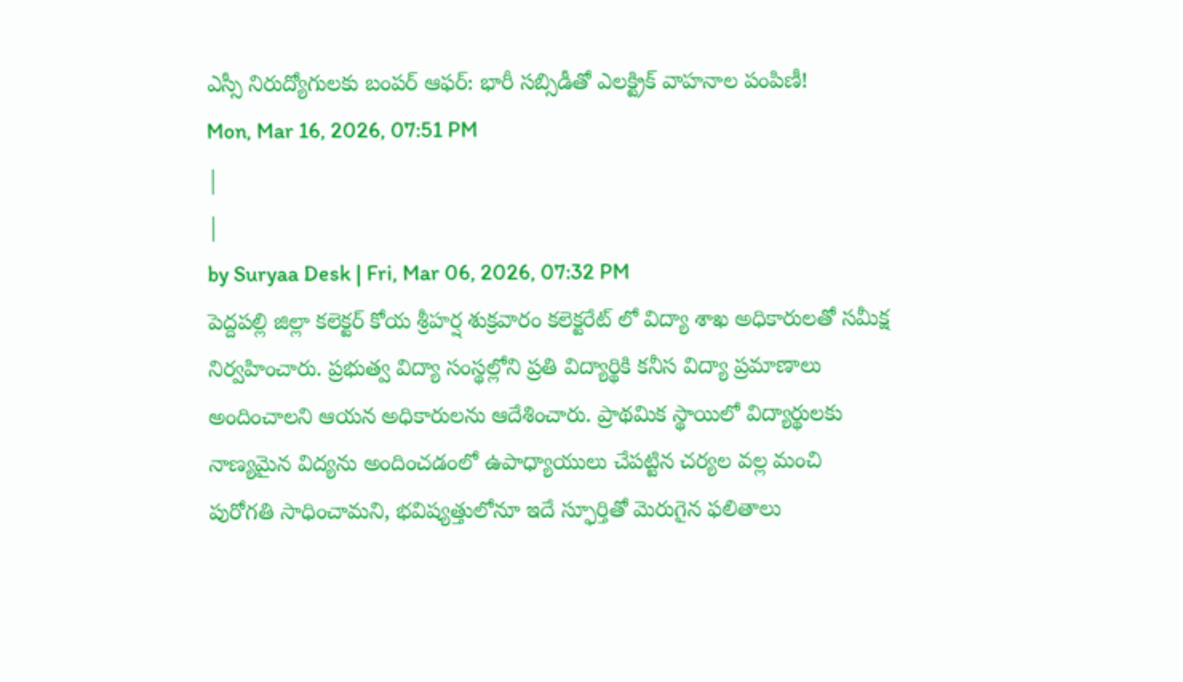ఎస్సీ నిరుద్యోగులకు బంపర్ ఆఫర్: భారీ సబ్సిడీతో ఎలక్ట్రిక్ వాహనాల పంపిణీ!
Mon, Mar 16, 2026, 07:51 PM
|
|
by Suryaa Desk | Fri, Mar 06, 2026, 07:32 PM
పెద్దపల్లి జిల్లా కలెక్టర్ కోయ శ్రీహర్ష శుక్రవారం కలెక్టరేట్ లో విద్యా శాఖ అధికారులతో సమీక్ష నిర్వహించారు. ప్రభుత్వ విద్యా సంస్థల్లోని ప్రతి విద్యార్థికి కనీస విద్యా ప్రమాణాలు అందించాలని ఆయన అధికారులను ఆదేశించారు. ప్రాథమిక స్థాయిలో విద్యార్థులకు నాణ్యమైన విద్యను అందించడంలో ఉపాధ్యాయులు చేపట్టిన చర్యల వల్ల మంచి పురోగతి సాధించామని, భవిష్యత్తులోనూ ఇదే స్ఫూర్తితో మెరుగైన ఫలితాలు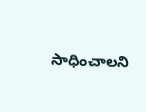సాధించాలని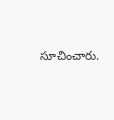సూచించారు.